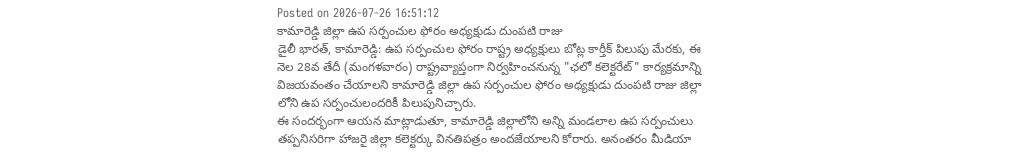Posted on 2026-07-26 16:51:12
కామారెడ్డి జిల్లా ఉప సర్పంచుల ఫోరం అధ్యక్షుడు దుంపటి రాజు
డైలీ భారత్, కామారెడ్డి: ఉప సర్పంచుల ఫోరం రాష్ట్ర అధ్యక్షులు బోట్ల కార్తీక్ పిలుపు మేరకు, ఈ నెల 28వ తేదీ (మంగళవారం) రాష్ట్రవ్యాప్తంగా నిర్వహించనున్న "ఛలో కలెక్టరేట్" కార్యక్రమాన్ని విజయవంతం చేయాలని కామారెడ్డి జిల్లా ఉప సర్పంచుల ఫోరం అధ్యక్షుడు దుంపటి రాజు జిల్లా లోని ఉప సర్పంచులందరికీ పిలుపునిచ్చారు.
ఈ సందర్భంగా ఆయన మాట్లాడుతూ, కామారెడ్డి జిల్లాలోని అన్ని మండలాల ఉప సర్పంచులు తప్పనిసరిగా హాజరై జిల్లా కలెక్టర్కు వినతిపత్రం అందజేయాలని కోరారు. అనంతరం మీడియా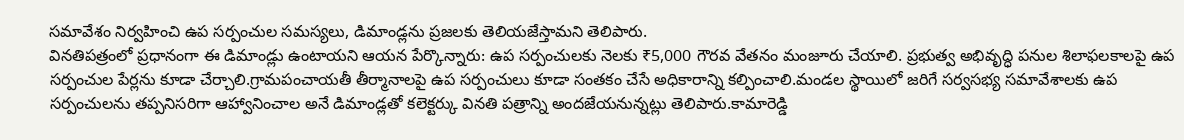సమావేశం నిర్వహించి ఉప సర్పంచుల సమస్యలు, డిమాండ్లను ప్రజలకు తెలియజేస్తామని తెలిపారు.
వినతిపత్రంలో ప్రధానంగా ఈ డిమాండ్లు ఉంటాయని ఆయన పేర్కొన్నారు: ఉప సర్పంచులకు నెలకు ₹5,000 గౌరవ వేతనం మంజూరు చేయాలి. ప్రభుత్వ అభివృద్ధి పనుల శిలాఫలకాలపై ఉప సర్పంచుల పేర్లను కూడా చేర్చాలి.గ్రామపంచాయతీ తీర్మానాలపై ఉప సర్పంచులు కూడా సంతకం చేసే అధికారాన్ని కల్పించాలి.మండల స్థాయిలో జరిగే సర్వసభ్య సమావేశాలకు ఉప సర్పంచులను తప్పనిసరిగా ఆహ్వానించాల అనే డిమాండ్లతో కలెక్టర్కు వినతి పత్రాన్ని అందజేయనున్నట్లు తెలిపారు.కామారెడ్డి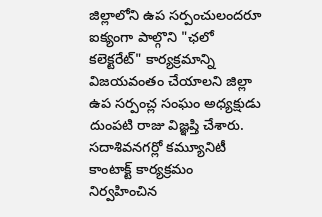జిల్లాలోని ఉప సర్పంచులందరూ ఐక్యంగా పాల్గొని "ఛలో కలెక్టరేట్" కార్యక్రమాన్ని విజయవంతం చేయాలని జిల్లా ఉప సర్పంచ్ల సంఘం అధ్యక్షుడు దుంపటి రాజు విజ్ఞప్తి చేశారు.
సదాశివనగర్లో కమ్యూనిటీ కాంటాక్ట్ కార్యక్రమం నిర్వహించిన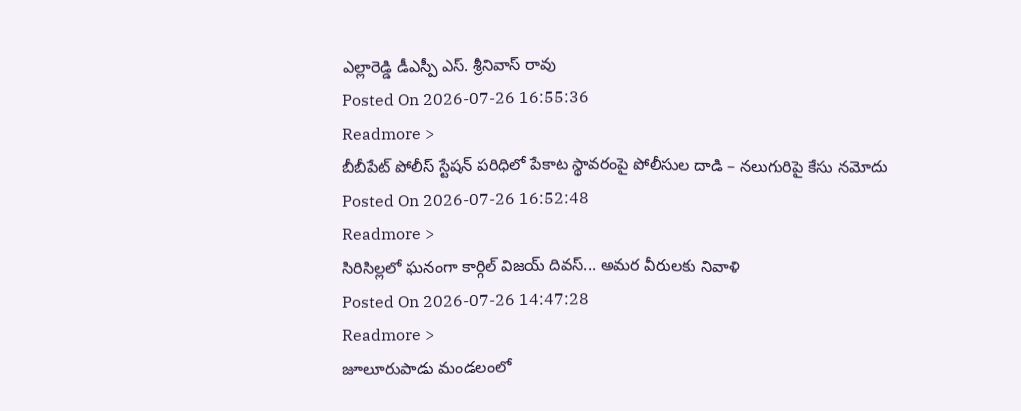ఎల్లారెడ్డి డీఎస్పీ ఎస్. శ్రీనివాస్ రావు
Posted On 2026-07-26 16:55:36
Readmore >
బీబీపేట్ పోలీస్ స్టేషన్ పరిధిలో పేకాట స్థావరంపై పోలీసుల దాడి – నలుగురిపై కేసు నమోదు
Posted On 2026-07-26 16:52:48
Readmore >
సిరిసిల్లలో ఘనంగా కార్గిల్ విజయ్ దివస్... అమర వీరులకు నివాళి
Posted On 2026-07-26 14:47:28
Readmore >
జూలూరుపాడు మండలంలో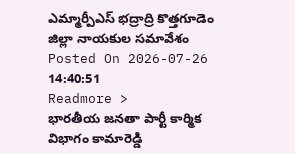ఎమ్మార్పీఎస్ భద్రాద్రి కొత్తగూడెం జిల్లా నాయకుల సమావేశం
Posted On 2026-07-26 14:40:51
Readmore >
భారతీయ జనతా పార్టీ కార్మిక విభాగం కామారెడ్డి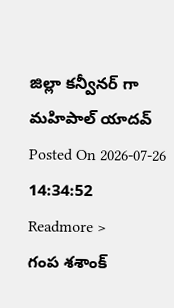జిల్లా కన్వీనర్ గా మహిపాల్ యాదవ్
Posted On 2026-07-26 14:34:52
Readmore >
గంప శశాంక్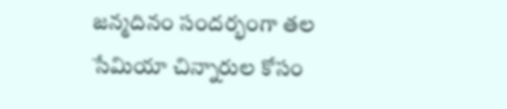జన్మదినం సందర్భంగా తల సేమియా చిన్నారుల కోసం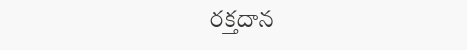రక్తదాన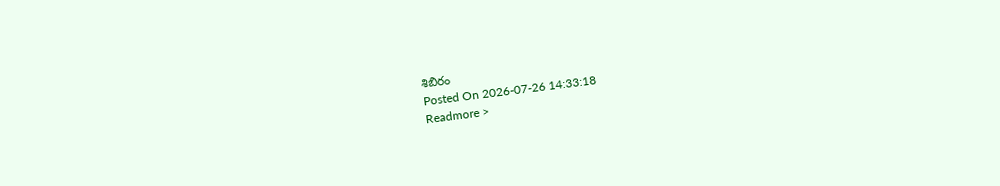శిబిరం
Posted On 2026-07-26 14:33:18
Readmore >